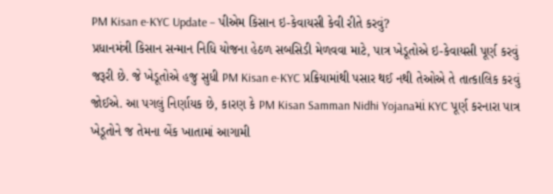PM Kisan e-KYC Update – પીએમ કિસાન ઇ-કેવાયસી કેવી રીતે કરવું?
પ્રધાનમંત્રી કિસાન સન્માન નિધિ યોજના હેઠળ સબસિડી મેળવવા માટે, પાત્ર ખેડૂતોએ ઇ-કેવાયસી પૂર્ણ કરવું જરૂરી છે. જે ખેડૂતોએ હજુ સુધી PM Kisan e-KYC પ્રક્રિયામાંથી પસાર થઈ નથી તેઓએ તે તાત્કાલિક કરવું જોઈએ. આ પગલું નિર્ણાયક છે, કારણ કે PM Kisan Samman Nidhi Yojanaમાં KYC પૂર્ણ કરનારા પાત્ર ખેડૂતોને જ તેમના બેંક ખાતામાં આગામી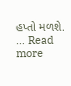હપ્તો મળશે. … Read more